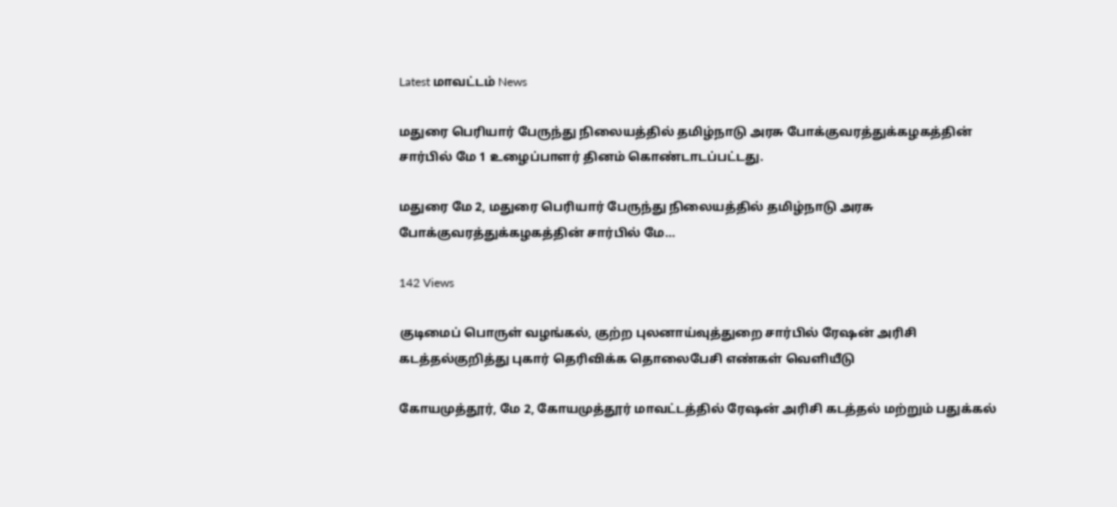Latest மாவட்டம் News

மதுரை பெரியார் பேருந்து நிலையத்தில் தமிழ்நாடு அரசு போக்குவரத்துக்கழகத்தின் சார்பில் மே 1 உழைப்பாளர் தினம் கொண்டாடப்பட்டது.

மதுரை மே 2, மதுரை பெரியார் பேருந்து நிலையத்தில் தமிழ்நாடு அரசு போக்குவரத்துக்கழகத்தின் சார்பில் மே…

142 Views

குடிமைப் பொருள் வழங்கல், குற்ற புலனாய்வுத்துறை சார்பில் ரேஷன் அரிசி கடத்தல்குறித்து புகார் தெரிவிக்க தொலைபேசி எண்கள் வெளியீடு

கோயமுத்தூர், மே 2, கோயமுத்தூர் மாவட்டத்தில் ரேஷன் அரிசி கடத்தல் மற்றும் பதுக்கல்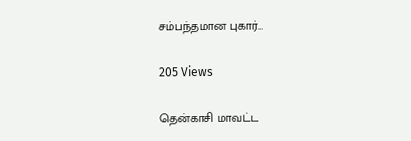சம்பந்தமான புகார்…

205 Views

தென்காசி மாவட்ட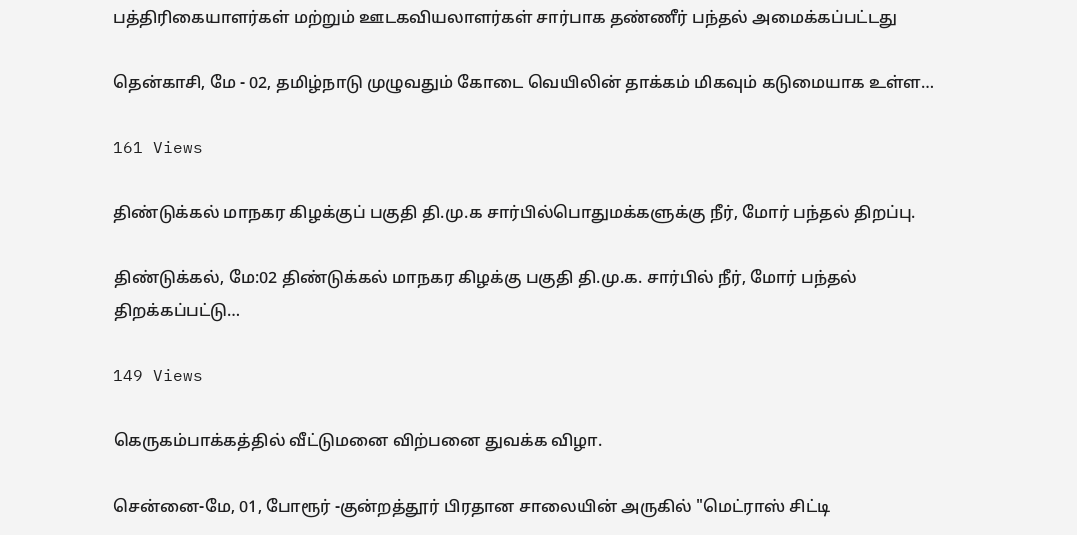பத்திரிகையாளர்கள் மற்றும் ஊடகவியலாளர்கள் சார்பாக தண்ணீர் பந்தல் அமைக்கப்பட்டது

தென்காசி, மே - 02, தமிழ்நாடு முழுவதும் கோடை வெயிலின் தாக்கம் மிகவும் கடுமையாக உள்ள…

161 Views

திண்டுக்கல் மாநகர கிழக்குப் பகுதி தி.மு.க சார்பில்பொதுமக்களுக்கு நீர், மோர் பந்தல் திறப்பு.

திண்டுக்கல், மே:02 திண்டுக்கல் மாநகர கிழக்கு பகுதி தி.மு.க. சார்பில் நீர், மோர் பந்தல் திறக்கப்பட்டு…

149 Views

கெருகம்பாக்கத்தில் வீட்டுமனை விற்பனை துவக்க விழா.

சென்னை-மே, 01, போரூர் -குன்றத்தூர் பிரதான சாலையின் அருகில் "மெட்ராஸ் சிட்டி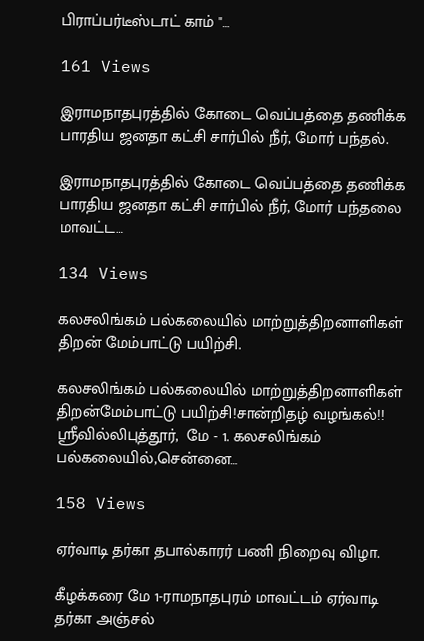பிராப்பர்டீஸ்டாட் காம் "…

161 Views

இராமநாதபுரத்தில் கோடை வெப்பத்தை தணிக்க பாரதிய ஜனதா கட்சி சார்பில் நீர், மோர் பந்தல்.

இராமநாதபுரத்தில் கோடை வெப்பத்தை தணிக்க பாரதிய ஜனதா கட்சி சார்பில் நீர், மோர் பந்தலை மாவட்ட…

134 Views

கலசலிங்கம் பல்கலையில் மாற்றுத்திறனாளிகள் திறன் மேம்பாட்டு பயிற்சி.

கலசலிங்கம் பல்கலையில் மாற்றுத்திறனாளிகள் திறன்மேம்பாட்டு பயிற்சி!சான்றிதழ் வழங்கல்!! ஸ்ரீவில்லிபுத்தூர்,  மே - 1. கலசலிங்கம் பல்கலையில்,சென்னை…

158 Views

ஏர்வாடி தர்கா தபால்காரர் பணி நிறைவு விழா.

கீழக்கரை மே 1-ராமநாதபுரம் மாவட்டம் ஏர்வாடி தர்கா அஞ்சல்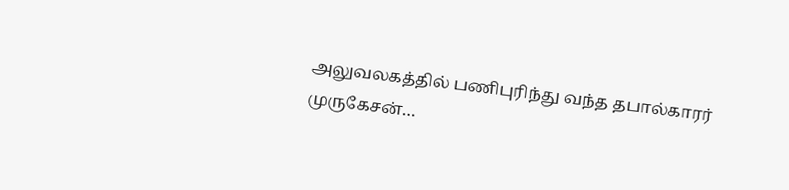அலுவலகத்தில் பணிபுரிந்து வந்த தபால்காரர் முருகேசன்…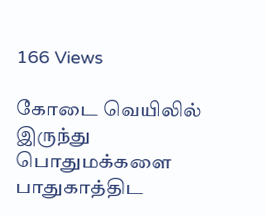166 Views

கோடை வெயிலில் இருந்து பொதுமக்களை பாதுகாத்திட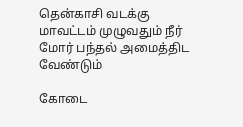தென்காசி வடக்கு மாவட்டம் முழுவதும் நீர் மோர் பந்தல் அமைத்திட வேண்டும்

கோடை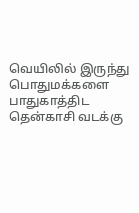வெயிலில் இருந்து பொதுமக்களை பாதுகாத்திட தென்காசி வடக்கு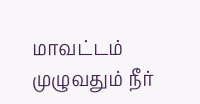மாவட்டம் முழுவதும் நீர்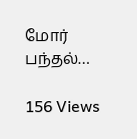மோர் பந்தல்…

156 Views